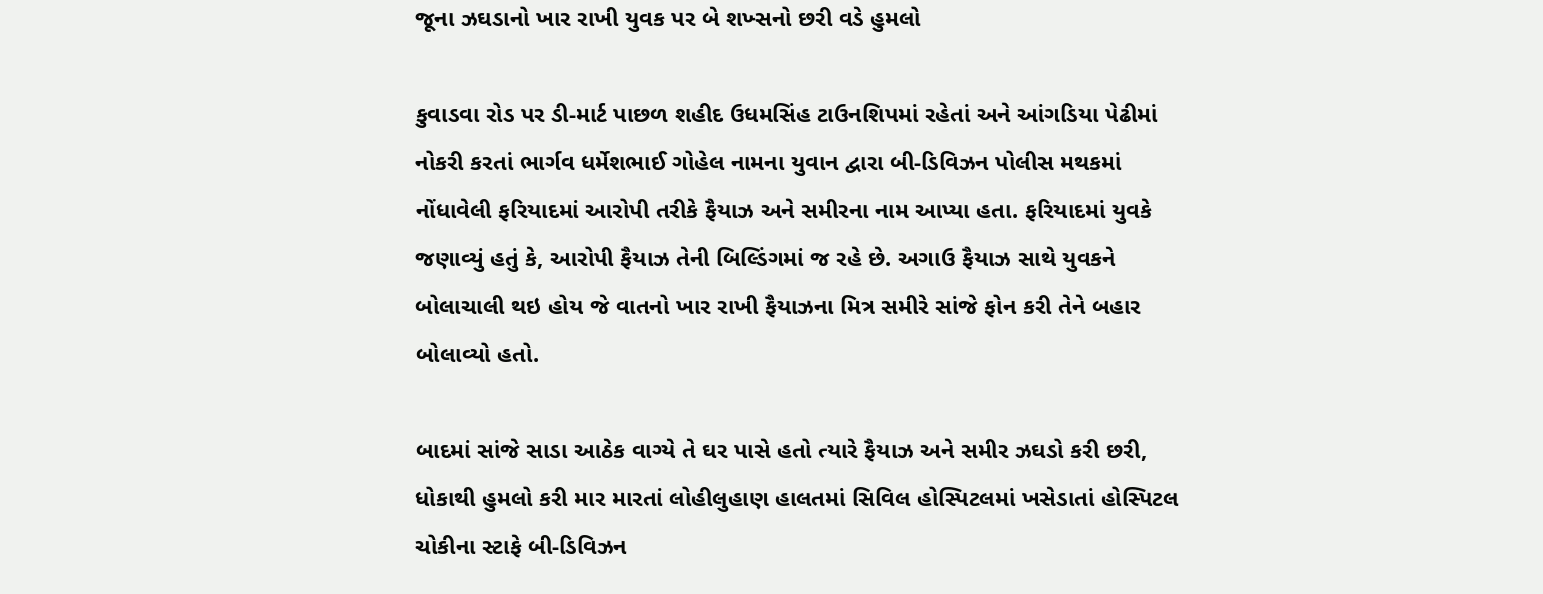જૂના ઝઘડાનો ખાર રાખી યુવક પર બે શખ્સનો છરી વડે હુમલો

કુવાડવા રોડ પર ડી-માર્ટ પાછળ શહીદ ઉધમસિંહ ટાઉનશિપમાં રહેતાં અને આંગડિયા પેઢીમાં નોકરી કરતાં ભાર્ગવ ધર્મેશભાઈ ગોહેલ નામના યુવાન દ્વારા બી-ડિવિઝન પોલીસ મથકમાં નોંધાવેલી ફરિયાદમાં આરોપી તરીકે ફૈયાઝ અને સમીરના નામ આપ્યા હતા. ફરિયાદમાં યુવકે જણાવ્યું હતું કે, આરોપી ફૈયાઝ તેની બિલ્ડિંગમાં જ રહે છે. અગાઉ ફૈયાઝ સાથે યુવકને બોલાચાલી થઇ હોય જે વાતનો ખાર રાખી ફૈયાઝના મિત્ર સમીરે સાંજે ફોન કરી તેને બહાર બોલાવ્યો હતો.

બાદમાં સાંજે સાડા આઠેક વાગ્યે તે ઘર પાસે હતો ત્યારે ફૈયાઝ અને સમીર ઝઘડો કરી છરી, ધોકાથી હુમલો કરી માર મારતાં લોહીલુહાણ હાલતમાં સિવિલ હોસ્પિટલમાં ખસેડાતાં હોસ્પિટલ ચોકીના સ્ટાફે બી-ડિવિઝન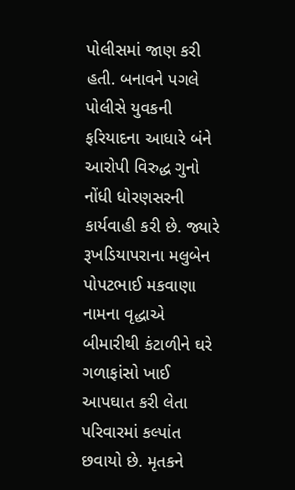પોલીસમાં જાણ કરી હતી. બનાવને પગલે પોલીસે યુવકની ફરિયાદના આધારે બંને આરોપી વિરુદ્ધ ગુનો નોંધી ધોરણસરની કાર્યવાહી કરી છે. જ્યારે રૂખડિયાપરાના મલુબેન પોપટભાઈ મકવાણા નામના વૃદ્ધાએ બીમારીથી કંટાળીને ઘરે ગળાફાંસો ખાઈ આપઘાત કરી લેતા પરિવારમાં કલ્પાંત છવાયો છે. મૃતકને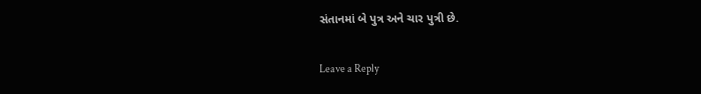સંતાનમાં બે પુત્ર અને ચાર પુત્રી છે.

Leave a Reply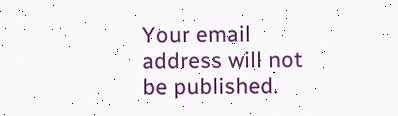Your email address will not be published.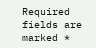Required fields are marked *